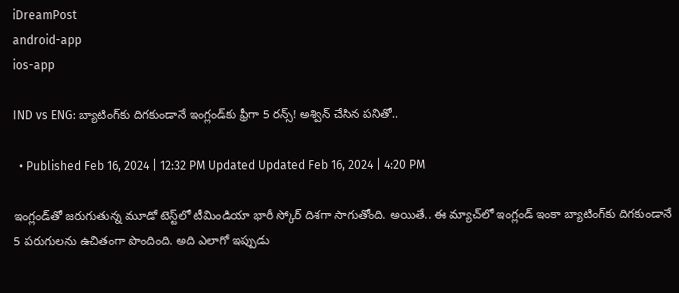iDreamPost
android-app
ios-app

IND vs ENG: బ్యాటింగ్‌కు దిగకుండానే ఇంగ్లండ్‌కు ఫ్రీగా 5 రన్స్‌! అశ్విన్‌ చేసిన పనితో..

  • Published Feb 16, 2024 | 12:32 PM Updated Updated Feb 16, 2024 | 4:20 PM

ఇంగ్లండ్‌తో జరుగుతున్న మూడో టెస్ట్‌లో టీమిండియా భారీ స్కోర్‌ దిశగా సాగుతోంది. అయితే.. ఈ మ్యాచ్‌లో ఇంగ్లండ్‌ ఇంకా బ్యాటింగ్‌కు దిగకుండానే 5 పరుగులను ఉచితంగా పొందింది. అది ఎలాగో ఇప్పుడు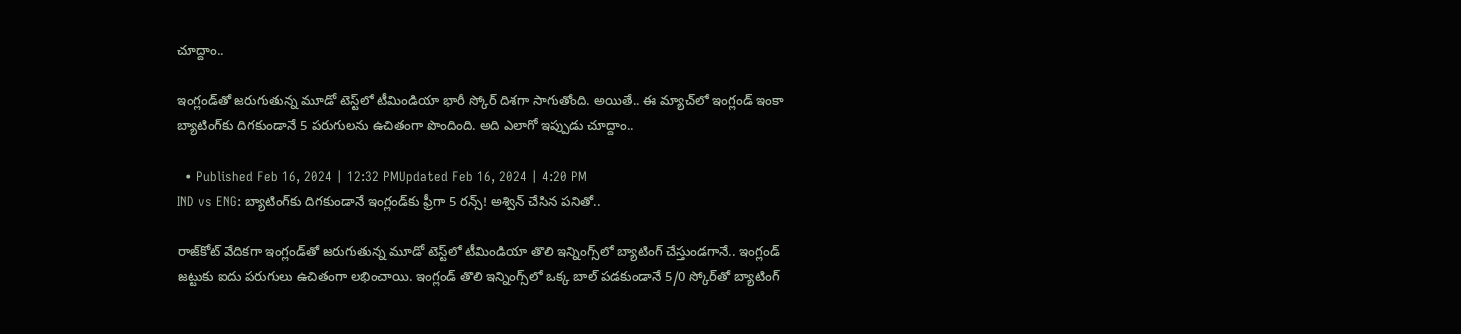చూద్దాం..

ఇంగ్లండ్‌తో జరుగుతున్న మూడో టెస్ట్‌లో టీమిండియా భారీ స్కోర్‌ దిశగా సాగుతోంది. అయితే.. ఈ మ్యాచ్‌లో ఇంగ్లండ్‌ ఇంకా బ్యాటింగ్‌కు దిగకుండానే 5 పరుగులను ఉచితంగా పొందింది. అది ఎలాగో ఇప్పుడు చూద్దాం..

  • Published Feb 16, 2024 | 12:32 PMUpdated Feb 16, 2024 | 4:20 PM
IND vs ENG: బ్యాటింగ్‌కు దిగకుండానే ఇంగ్లండ్‌కు ఫ్రీగా 5 రన్స్‌! అశ్విన్‌ చేసిన పనితో..

రాజ్‌కోట్‌ వేదికగా ఇంగ్లండ్‌తో జరుగుతున్న మూడో టెస్ట్‌లో టీమిండియా తొలి ఇన్నింగ్స్‌లో బ్యాటింగ్‌ చేస్తుండగానే.. ఇంగ్లండ్‌ జట్టుకు ఐదు పరుగులు ఉచితంగా లభించాయి. ఇంగ్లండ్‌ తొలి ఇన్నింగ్స్‌లో ఒక్క బాల్‌ పడకుండానే 5/0 స్కోర్‌తో బ్యాటింగ్‌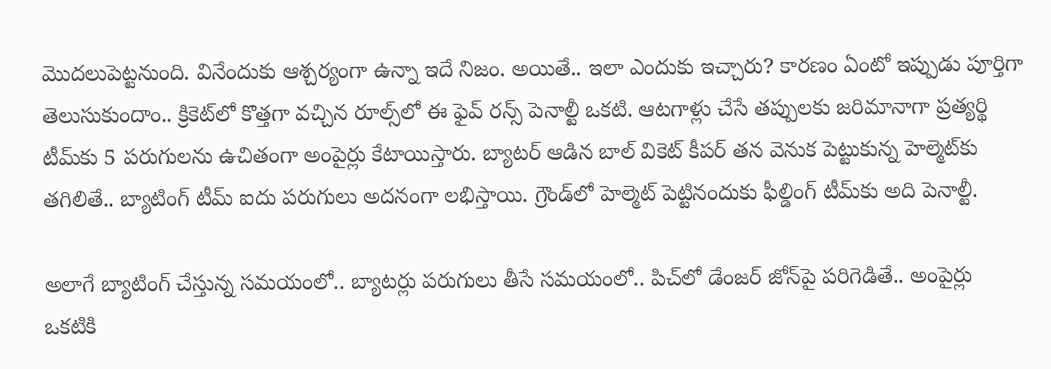మొదలుపెట్టనుంది. వినేందుకు ఆశ్చర్యంగా ఉన్నా ఇదే నిజం. అయితే.. ఇలా ఎందుకు ఇచ్చారు? కారణం ఏంటో ఇప్పుడు పూర్తిగా తెలుసుకుందాం.. క్రికెట్‌లో కొత్తగా వచ్చిన రూల్స్‌లో ఈ ఫైవ్‌ రన్స్‌ పెనాల్టీ ఒకటి. ఆటగాళ్లు చేసే తప్పులకు జరిమానాగా ప్రత్యర్థి టీమ్‌కు 5 పరుగులను ఉచితంగా అంపైర్లు కేటాయిస్తారు. బ్యాటర్‌ ఆడిన బాల్‌ వికెట్‌ కీపర్‌ తన వెనుక పెట్టుకున్న హెల్మెట్‌కు తగిలితే.. బ్యాటింగ్‌ టీమ్‌ ఐదు పరుగులు అదనంగా లభిస్తాయి. గ్రౌండ్‌లో హెల్మెట్‌ పెట్టినందుకు ఫీల్డింగ్‌ టీమ్‌కు అది పెనాల్టీ.

అలాగే బ్యాటింగ్‌ చేస్తున్న సమయంలో.. బ్యాటర్లు పరుగులు తీసే సమయంలో.. పిచ్‌లో డేంజర్‌ జోన్‌పై పరిగెడితే.. అంపైర్లు ఒకటికి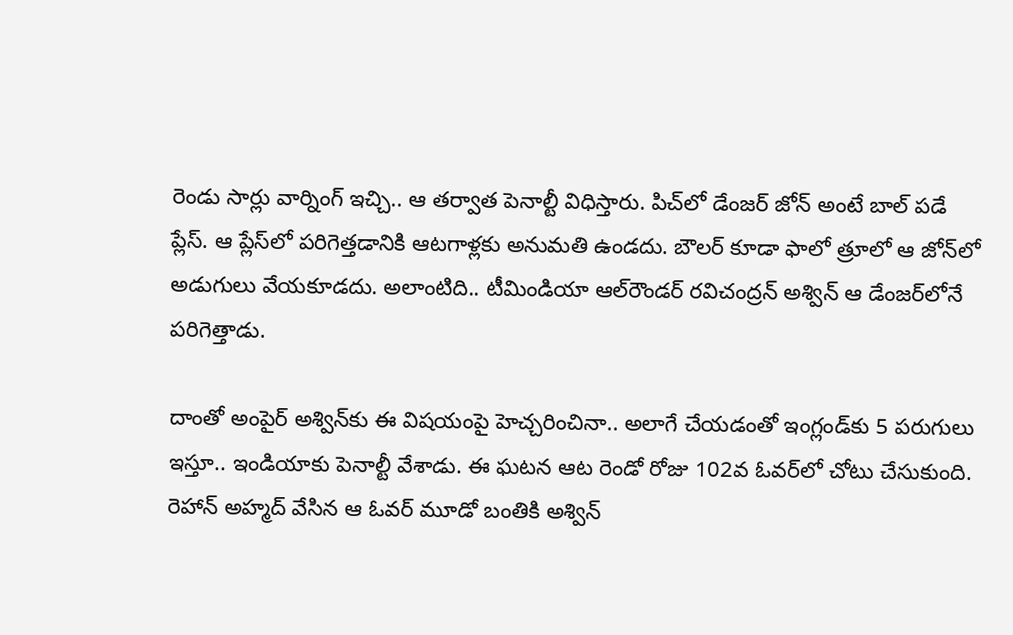రెండు సార్లు వార్నింగ్‌ ఇచ్చి.. ఆ తర్వాత పెనాల్టీ విధిస్తారు. పిచ్‌లో డేంజర్‌ జోన్‌ అంటే బాల్‌ పడే ప్లేస్‌. ఆ ప్లేస్‌లో పరిగెత్తడానికి ఆటగాళ్లకు అనుమతి ఉండదు. బౌలర్‌ కూడా ఫాలో త్రూలో ఆ జోన్‌లో అడుగులు వేయకూడదు. అలాంటిది.. టీమిండియా ఆల్‌రౌండర్‌ రవిచంద్రన్‌ అశ్విన్‌ ఆ డేంజర్‌లోనే పరిగెత్తాడు.

దాంతో అంపైర్‌ అశ్విన్‌కు ఈ విషయంపై హెచ్చరించినా.. అలాగే చేయడంతో ఇంగ్లండ్‌కు 5 పరుగులు ఇస్తూ.. ఇండియాకు పెనాల్టీ వేశాడు. ఈ ఘటన ఆట రెండో రోజు 102వ ఓవర్‌లో చోటు చేసుకుంది. రెహాన్‌ అహ్మద్‌ వేసిన ఆ ఓవర్‌ మూడో బంతికి అశ్విన్‌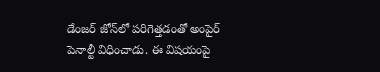డేంజర్‌ జోన్‌లో పరిగెత్తడంతో అంపైర్‌ పెనాల్టీ విధించాడు. ఈ విషయంపై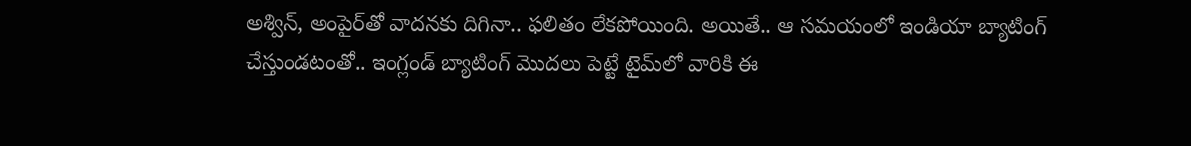అశ్విన్‌, అంపైర్‌తో వాదనకు దిగినా.. ఫలితం లేకపోయింది. అయితే.. ఆ సమయంలో ఇండియా బ్యాటింగ్‌ చేస్తుండటంతో.. ఇంగ్లండ్‌ బ్యాటింగ్‌ మొదలు పెట్టే టైమ్‌లో వారికి ఈ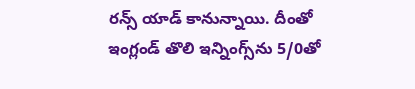రన్స్‌ యాడ్‌ కానున్నాయి. దీంతో ఇంగ్లండ్‌ తొలి ఇన్నింగ్స్‌ను 5/0తో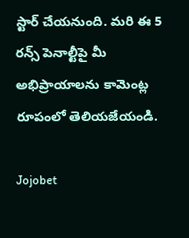స్టార్‌ చేయనుంది. మరి ఈ 5 రన్స్‌ పెనాల్టీపై మీ అభిప్రాయాలను కామెంట్ల రూపంలో తెలియజేయండి.

Jojobet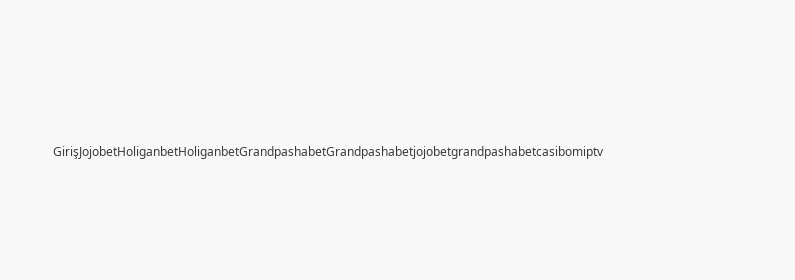GirişJojobetHoliganbetHoliganbetGrandpashabetGrandpashabetjojobetgrandpashabetcasibomiptv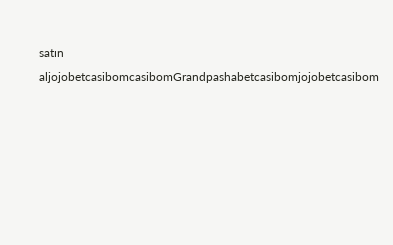satın aljojobetcasibomcasibomGrandpashabetcasibomjojobetcasibom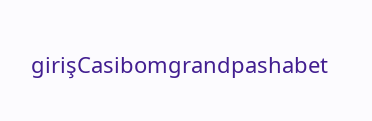girişCasibomgrandpashabet